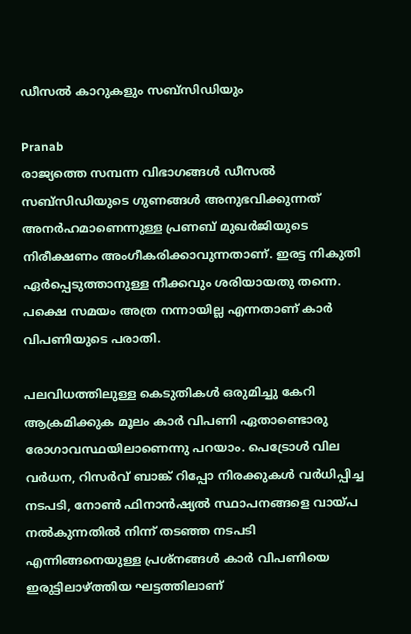ഡീസല്‍ കാറുകളും സബ്സിഡിയും

Pranab
രാജ്യത്തെ സമ്പന്ന വിഭാഗങ്ങള്‍ ഡീസല്‍ സബ്സിഡിയുടെ ഗുണങ്ങള്‍ അനുഭവിക്കുന്നത് അനര്‍ഹമാണെന്നുള്ള പ്രണബ് മുഖര്‍ജിയുടെ നിരീക്ഷണം അംഗീകരിക്കാവുന്നതാണ്. ഇരട്ട നികുതി ഏര്‍പ്പെടുത്താനുള്ള നീക്കവും ശരിയായതു തന്നെ. പക്ഷെ സമയം അത്ര നന്നായില്ല എന്നതാണ് കാര്‍ വിപണിയുടെ പരാതി.

പലവിധത്തിലുള്ള കെടുതികള്‍ ഒരുമിച്ചു കേറി ആക്രമിക്കുക മൂലം കാര്‍ വിപണി ഏതാണ്ടൊരു രോഗാവസ്ഥയിലാണെന്നു പറയാം. പെട്രോള്‍ വില വര്‍ധന, റിസര്‍വ് ബാങ്ക് റിപ്പോ നിരക്കുകള്‍ വര്‍ധിപ്പിച്ച നടപടി, നോണ്‍ ഫിനാന്‍ഷ്യല്‍ സ്ഥാപനങ്ങളെ വായ്പ നല്‍കുന്നതില്‍ നിന്ന് തടഞ്ഞ നടപടി എന്നിങ്ങനെയുള്ള പ്രശ്നങ്ങള്‍ കാര്‍ വിപണിയെ ഇരുട്ടിലാഴ്ത്തിയ ഘട്ടത്തിലാണ്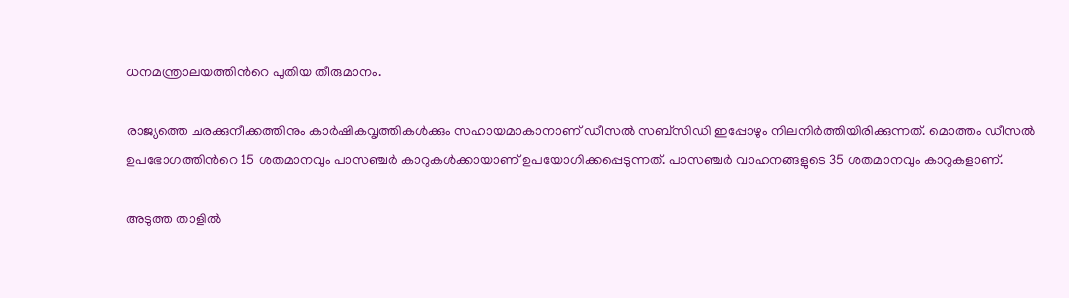ധനമന്ത്രാലയത്തിന്‍റെ പുതിയ തീരുമാനം.

രാജ്യത്തെ ചരക്കുനീക്കത്തിനും കാര്‍ഷികവൃത്തികള്‍ക്കും സഹായമാകാനാണ് ഡീസല്‍ സബ്സിഡി ഇപ്പോഴും നിലനിര്‍ത്തിയിരിക്കുന്നത്. മൊത്തം ഡീസല്‍ ഉപഭോഗത്തിന്‍റെ 15 ശതമാനവും പാസഞ്ചര്‍ കാറുകള്‍ക്കായാണ് ഉപയോഗിക്കപ്പെടുന്നത്. പാസഞ്ചര്‍ വാഹനങ്ങളുടെ 35 ശതമാനവും കാറുകളാണ്.

അടുത്ത താളില്‍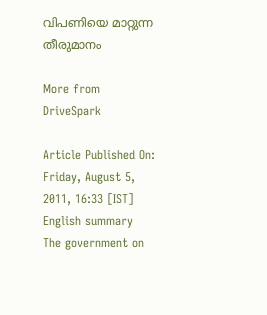വിപണിയെ മാറ്റുന്ന തീരുമാനം

More from DriveSpark

Article Published On: Friday, August 5, 2011, 16:33 [IST]
English summary
The government on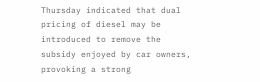Thursday indicated that dual pricing of diesel may be introduced to remove the subsidy enjoyed by car owners, provoking a strong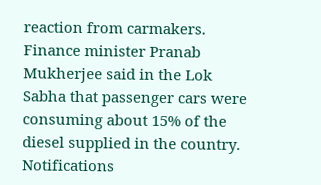reaction from carmakers. Finance minister Pranab Mukherjee said in the Lok Sabha that passenger cars were consuming about 15% of the diesel supplied in the country.
Notifications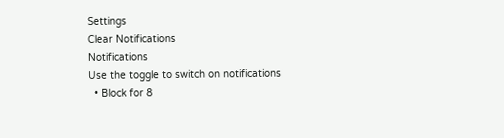Settings
Clear Notifications
Notifications
Use the toggle to switch on notifications
  • Block for 8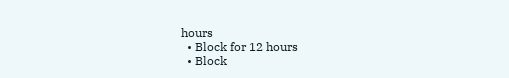hours
  • Block for 12 hours
  • Block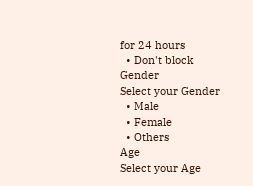for 24 hours
  • Don't block
Gender
Select your Gender
  • Male
  • Female
  • Others
Age
Select your Age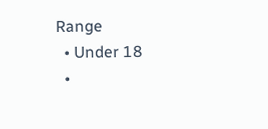Range
  • Under 18
  •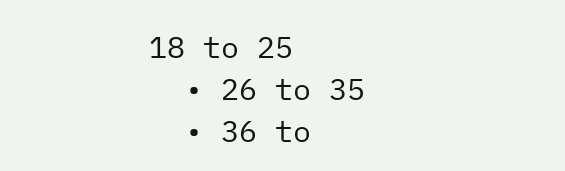18 to 25
  • 26 to 35
  • 36 to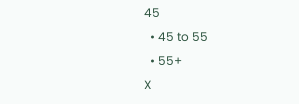45
  • 45 to 55
  • 55+
X